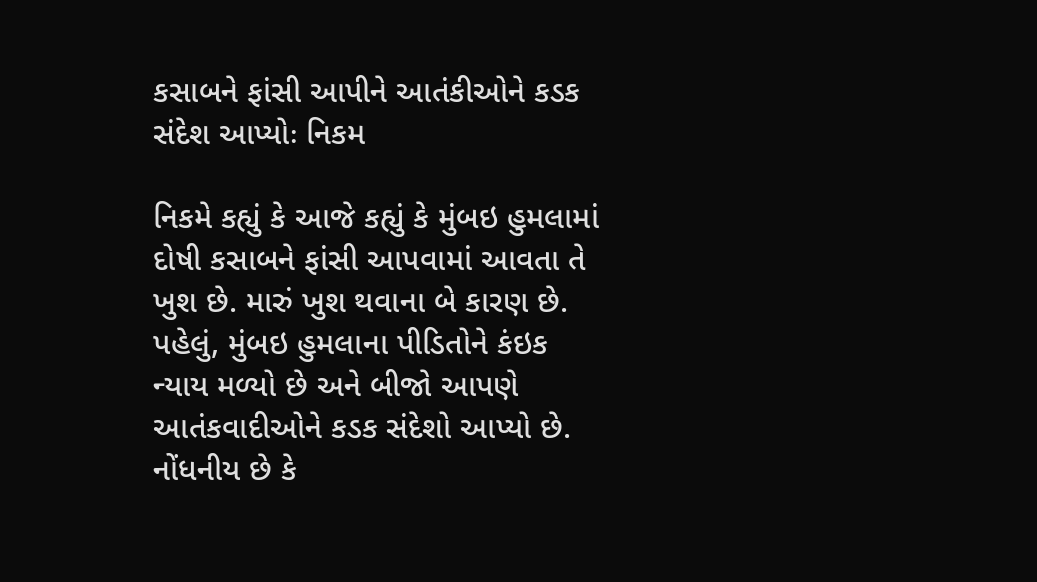કસાબને ફાંસી આપીને આતંકીઓને કડક સંદેશ આપ્યોઃ નિકમ

નિકમે કહ્યું કે આજે કહ્યું કે મુંબઇ હુમલામાં દોષી કસાબને ફાંસી આપવામાં આવતા તે ખુશ છે. મારું ખુશ થવાના બે કારણ છે. પહેલું, મુંબઇ હુમલાના પીડિતોને કંઇક ન્યાય મળ્યો છે અને બીજો આપણે આતંકવાદીઓને કડક સંદેશો આપ્યો છે.
નોંધનીય છે કે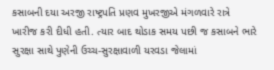કસાબની દયા અરજી રાષ્ટ્રપતિ પ્રણવ મુખરજીએ મંગળવારે રાત્રે ખારીજ કરી દીધી હતી. ત્યાર બાદ થોડાક સમય પછી જ કસાબને ભારે સુરક્ષા સાથે પુણેની ઉચ્ચ-સુરક્ષાવાળી યરવડા જેલામાં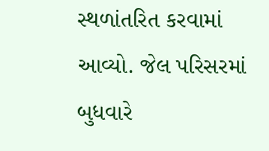સ્થળાંતરિત કરવામાં આવ્યો. જેલ પરિસરમાં બુધવારે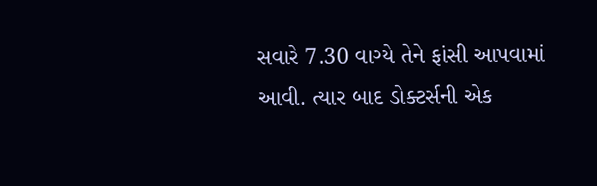સવારે 7.30 વાગ્યે તેને ફાંસી આપવામાં આવી. ત્યાર બાદ ડોક્ટર્સની એક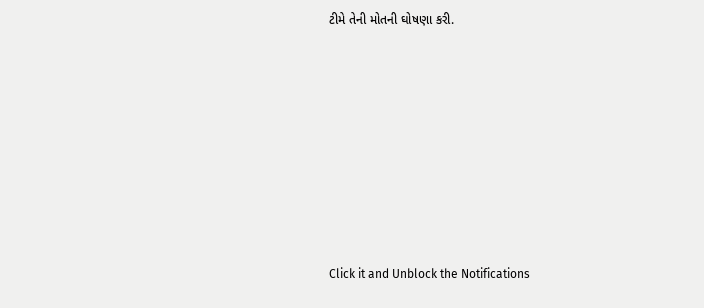ટીમે તેની મોતની ઘોષણા કરી.












Click it and Unblock the Notifications